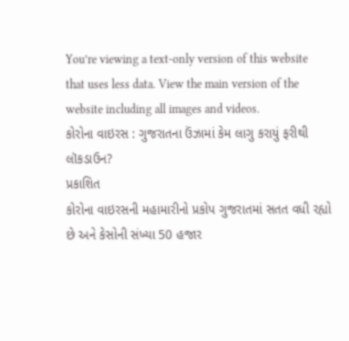You’re viewing a text-only version of this website that uses less data. View the main version of the website including all images and videos.
કોરોના વાઇરસ : ગુજરાતના ઉંઝામાં કેમ લાગુ કરાયું ફરીથી લૉકડાઉન?
પ્રકાશિત
કોરોના વાઇરસની મહામારીનો પ્રકોપ ગુજરાતમાં સતત વધી રહ્યો છે અને કેસોની સંખ્યા 50 હજાર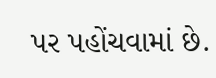પર પહોંચવામાં છે.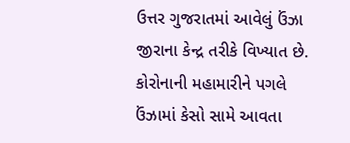ઉત્તર ગુજરાતમાં આવેલું ઉંઝા જીરાના કેન્દ્ર તરીકે વિખ્યાત છે. કોરોનાની મહામારીને પગલે ઉંઝામાં કેસો સામે આવતા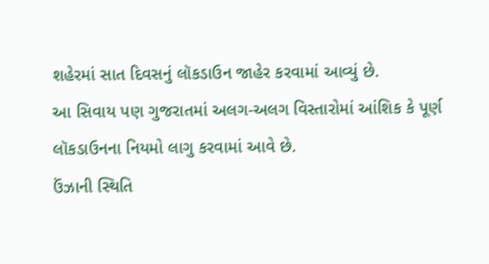શહેરમાં સાત દિવસનું લૉકડાઉન જાહેર કરવામાં આવ્યું છે.
આ સિવાય પણ ગુજરાતમાં અલગ-અલગ વિસ્તારોમાં આંશિક કે પૂર્ણ લૉકડાઉનના નિયમો લાગુ કરવામાં આવે છે.
ઉંઝાની સ્થિતિ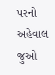પરનો અહેવાલ જુઓ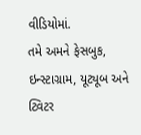વીડિયોમાં.
તમે અમને ફેસબુક, ઇન્સ્ટાગ્રામ, યૂટ્યૂબ અને ટ્વિટર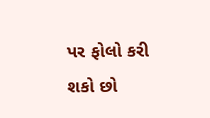પર ફોલો કરી શકો છો